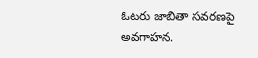ఓటరు జాబితా సవరణపై అవగాహన.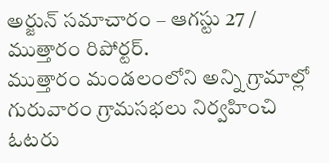అర్జున్ సమాచారం – ఆగస్టు 27 / ముత్తారం రిపోర్టర్.
ముత్తారం మండలంలోని అన్ని గ్రామాల్లో గురువారం గ్రామసభలు నిర్వహించి ఓటరు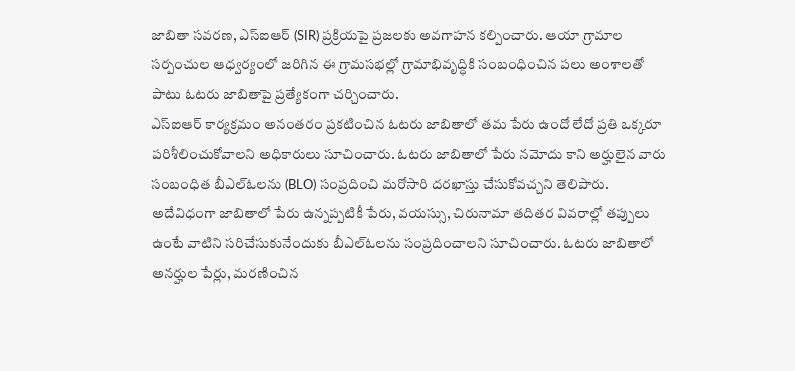జాబితా సవరణ, ఎస్ఐఆర్ (SIR) ప్రక్రియపై ప్రజలకు అవగాహన కల్పించారు. ఆయా గ్రామాల సర్పంచుల ఆధ్వర్యంలో జరిగిన ఈ గ్రామసభల్లో గ్రామాభివృద్ధికి సంబంధించిన పలు అంశాలతో పాటు ఓటరు జాబితాపై ప్రత్యేకంగా చర్చించారు.
ఎస్ఐఆర్ కార్యక్రమం అనంతరం ప్రకటించిన ఓటరు జాబితాలో తమ పేరు ఉందో లేదో ప్రతి ఒక్కరూ పరిశీలించుకోవాలని అధికారులు సూచించారు. ఓటరు జాబితాలో పేరు నమోదు కాని అర్హులైన వారు సంబంధిత బీఎల్ఓలను (BLO) సంప్రదించి మరోసారి దరఖాస్తు చేసుకోవచ్చని తెలిపారు.
అదేవిధంగా జాబితాలో పేరు ఉన్నప్పటికీ పేరు, వయస్సు, చిరునామా తదితర వివరాల్లో తప్పులు ఉంటే వాటిని సరిచేసుకునేందుకు బీఎల్ఓలను సంప్రదించాలని సూచించారు. ఓటరు జాబితాలో అనర్హుల పేర్లు, మరణించిన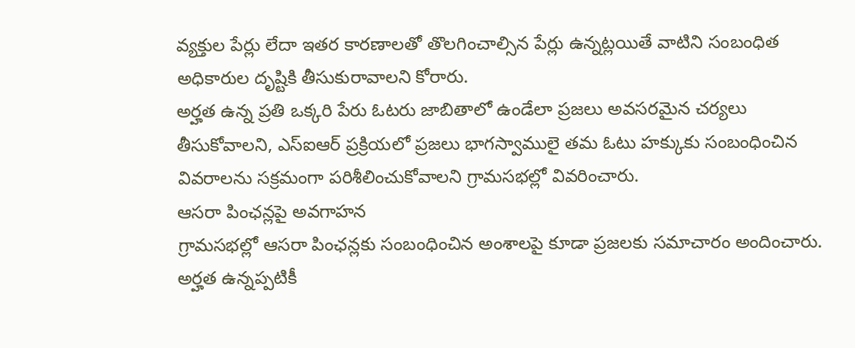వ్యక్తుల పేర్లు లేదా ఇతర కారణాలతో తొలగించాల్సిన పేర్లు ఉన్నట్లయితే వాటిని సంబంధిత అధికారుల దృష్టికి తీసుకురావాలని కోరారు.
అర్హత ఉన్న ప్రతి ఒక్కరి పేరు ఓటరు జాబితాలో ఉండేలా ప్రజలు అవసరమైన చర్యలు తీసుకోవాలని, ఎస్ఐఆర్ ప్రక్రియలో ప్రజలు భాగస్వాములై తమ ఓటు హక్కుకు సంబంధించిన వివరాలను సక్రమంగా పరిశీలించుకోవాలని గ్రామసభల్లో వివరించారు.
ఆసరా పింఛన్లపై అవగాహన
గ్రామసభల్లో ఆసరా పింఛన్లకు సంబంధించిన అంశాలపై కూడా ప్రజలకు సమాచారం అందించారు. అర్హత ఉన్నప్పటికీ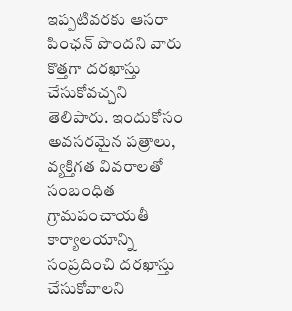ఇప్పటివరకు ఆసరా పింఛన్ పొందని వారు కొత్తగా దరఖాస్తు చేసుకోవచ్చని తెలిపారు. ఇందుకోసం అవసరమైన పత్రాలు, వ్యక్తిగత వివరాలతో సంబంధిత గ్రామపంచాయతీ కార్యాలయాన్ని సంప్రదించి దరఖాస్తు చేసుకోవాలని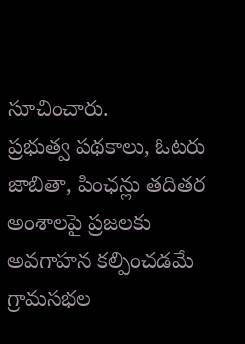సూచించారు.
ప్రభుత్వ పథకాలు, ఓటరు జాబితా, పింఛన్లు తదితర అంశాలపై ప్రజలకు అవగాహన కల్పించడమే గ్రామసభల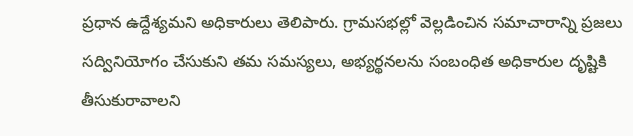ప్రధాన ఉద్దేశ్యమని అధికారులు తెలిపారు. గ్రామసభల్లో వెల్లడించిన సమాచారాన్ని ప్రజలు సద్వినియోగం చేసుకుని తమ సమస్యలు, అభ్యర్థనలను సంబంధిత అధికారుల దృష్టికి తీసుకురావాలని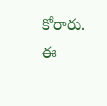కోరారు.
ఈ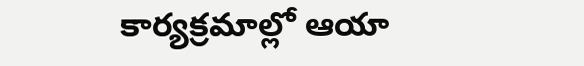కార్యక్రమాల్లో ఆయా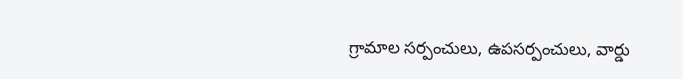గ్రామాల సర్పంచులు, ఉపసర్పంచులు, వార్డు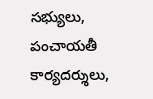సభ్యులు, పంచాయతీ కార్యదర్శులు,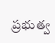ప్రభుత్వ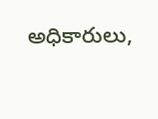అధికారులు,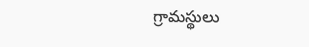గ్రామస్థులు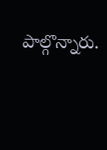పాల్గొన్నారు.